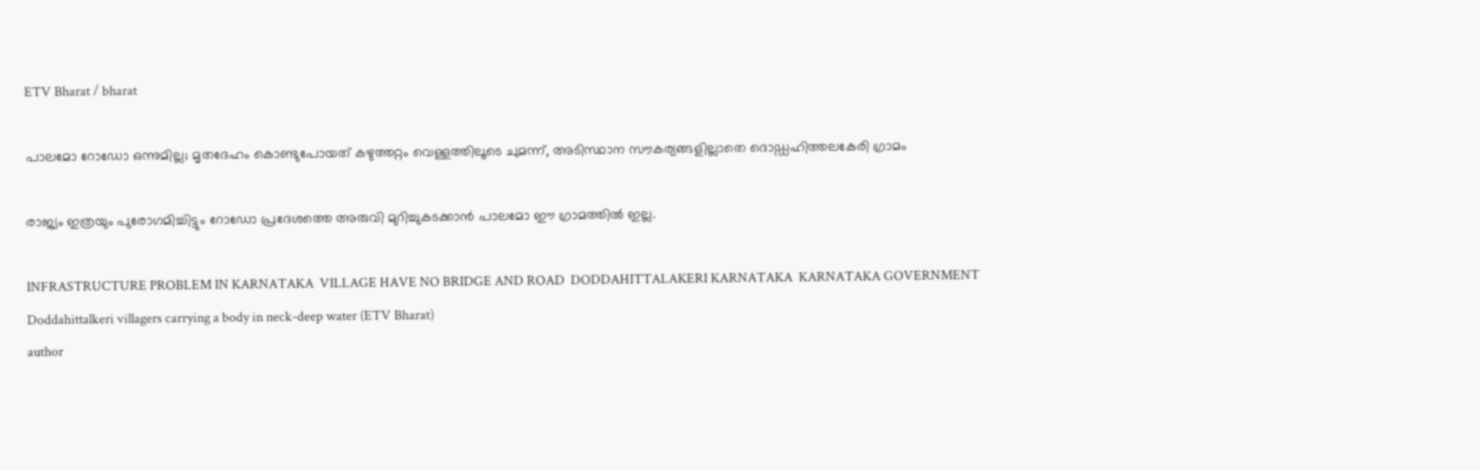ETV Bharat / bharat

പാലമോ റോഡോ ഒന്നുമില്ല; മൃതദേഹം കൊണ്ടുപോയത് കഴുത്തറ്റം വെള്ളത്തിലൂടെ ചുമന്ന്, അടിസ്ഥാന സൗകര്യങ്ങളില്ലാതെ ദൊഡ്ഡഹിത്തലകേരി ഗ്രാമം

രാജ്യം ഇത്രയും പുരോഗമിച്ചിട്ടും റോഡോ പ്രദേശത്തെ അരുവി മുറിച്ചുകടക്കാൻ പാലമോ ഈ ഗ്രാമത്തിൽ ഇല്ല.

INFRASTRUCTURE PROBLEM IN KARNATAKA  VILLAGE HAVE NO BRIDGE AND ROAD  DODDAHITTALAKERI KARNATAKA  KARNATAKA GOVERNMENT
Doddahittalkeri villagers carrying a body in neck-deep water (ETV Bharat)
author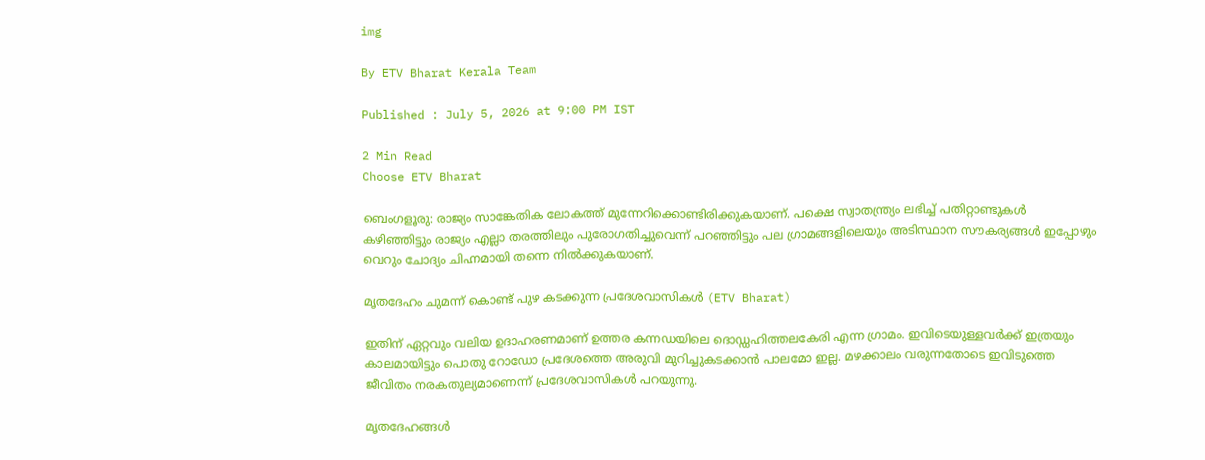img

By ETV Bharat Kerala Team

Published : July 5, 2026 at 9:00 PM IST

2 Min Read
Choose ETV Bharat

ബെംഗളൂരു: രാജ്യം സാങ്കേതിക ലോകത്ത് മുന്നേറിക്കൊണ്ടിരിക്കുകയാണ്. പക്ഷെ സ്വാതന്ത്ര്യം ലഭിച്ച് പതിറ്റാണ്ടുകൾ കഴിഞ്ഞിട്ടും രാജ്യം എല്ലാ തരത്തിലും പുരോഗതിച്ചുവെന്ന് പറഞ്ഞിട്ടും പല ഗ്രാമങ്ങളിലെയും അടിസ്ഥാന സൗകര്യങ്ങൾ ഇപ്പോഴും വെറും ചോദ്യം ചിഹ്നമായി തന്നെ നിൽക്കുകയാണ്.

മൃതദേഹം ചുമന്ന് കൊണ്ട് പുഴ കടക്കുന്ന പ്രദേശവാസികൾ (ETV Bharat)

ഇതിന് ഏറ്റവും വലിയ ഉദാഹരണമാണ് ഉത്തര കന്നഡയിലെ ദൊഡ്ഡഹിത്തലകേരി എന്ന ഗ്രാമം. ഇവിടെയുള്ളവർക്ക് ഇത്രയും കാലമായിട്ടും പൊതു റോഡോ പ്രദേശത്തെ അരുവി മുറിച്ചുകടക്കാൻ പാലമോ ഇല്ല. മഴക്കാലം വരുന്നതോടെ ഇവിടുത്തെ ജീവിതം നരകതുല്യമാണെന്ന് പ്രദേശവാസികൾ പറയുന്നു.

മൃതദേഹങ്ങൾ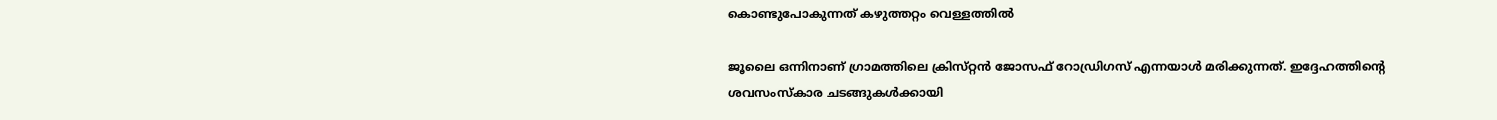കൊണ്ടുപോകുന്നത് കഴുത്തറ്റം വെള്ളത്തിൽ

ജൂലൈ ഒന്നിനാണ് ഗ്രാമത്തിലെ ക്രിസ്‌റ്റൻ ജോസഫ് റോഡ്രിഗസ് എന്നയാൾ മരിക്കുന്നത്. ഇദ്ദേഹത്തിൻ്റെ ശവസംസ്‌കാര ചടങ്ങുകൾക്കായി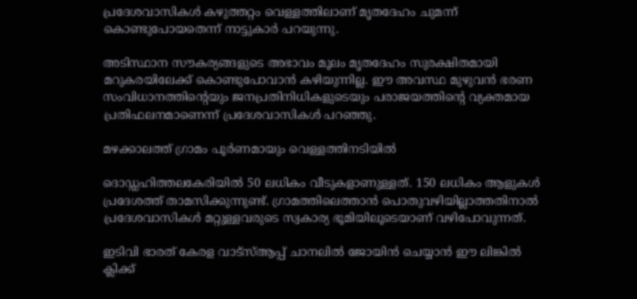പ്രദേശവാസികൾ കഴുത്തറ്റം വെള്ളത്തിലാണ് മൃതദേഹം ചുമന്ന് കൊണ്ടുപോയതെന്ന് നാട്ടുകാർ പറയുന്നു.

അടിസ്ഥാന സൗകര്യങ്ങളുടെ അഭാവം മൂലം മൃതദേഹം സുരക്ഷിതമായി മറുകരയിലേക്ക് കൊണ്ടുപോവാൻ കഴിയുന്നില്ല. ഈ അവസ്ഥ മുഴുവൻ ഭരണ സംവിധാനത്തിൻ്റെയും ജനപ്രതിനിധികളുടെയും പരാജയത്തിൻ്റെ വ്യക്തമായ പ്രതിഫലനമാണെന്ന് പ്രദേശവാസികൾ പറഞ്ഞു.

മഴക്കാലത്ത് ഗ്രാമം പൂർണമായും വെള്ളത്തിനടിയിൽ

ദൊഡ്ഡഹിത്തലകേരിയിൽ 50 ലധികം വീടുകളാണുള്ളത്. 150 ലധികം ആളുകൾ പ്രദേശത്ത് താമസിക്കുന്നുണ്ട്. ഗ്രാമത്തിലെത്താൻ പൊതുവഴിയില്ലാത്തതിനാൽ പ്രദേശവാസികൾ മറ്റുള്ളവരുടെ സ്വകാര്യ ഭൂമിയിലൂടെയാണ് വഴിപോവുന്നത്.

ഇടിവി ഭാരത് കേരള വാട്‌സ്‌ആപ്പ് ചാനലില്‍ ജോയിന്‍ ചെയ്യാന്‍ ഈ ലിങ്കില്‍ ക്ലിക്ക്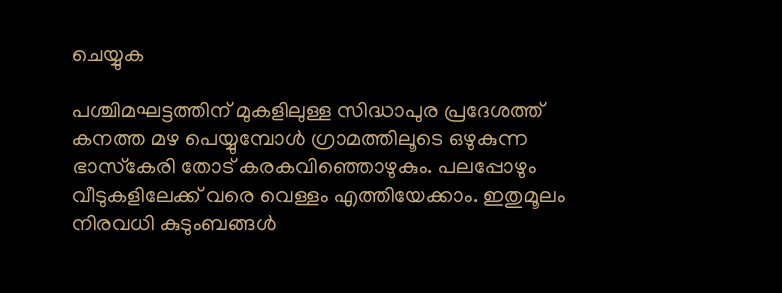ചെയ്യുക

പശ്ചിമഘട്ടത്തിന് മുകളിലുള്ള സിദ്ധാപുര പ്രദേശത്ത് കനത്ത മഴ പെയ്യുമ്പോൾ ഗ്രാമത്തിലൂടെ ഒഴുകുന്ന ഭാസ്‌കേരി തോട് കരകവിഞ്ഞൊഴുകും. പലപ്പോഴും വീടുകളിലേക്ക് വരെ വെള്ളം എത്തിയേക്കാം. ഇതുമൂലം നിരവധി കുടുംബങ്ങൾ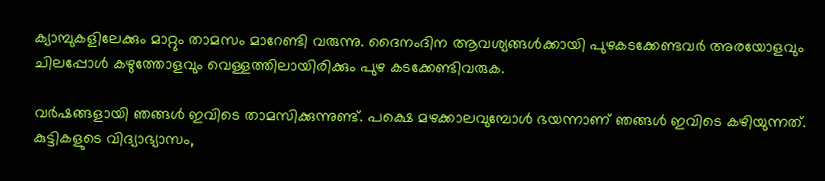ക്യാമ്പുകളിലേക്കും മാറ്റും താമസം മാറേണ്ടി വരുന്നു. ദൈനംദിന ആവശ്യങ്ങൾക്കായി പുഴകടക്കേണ്ടവർ അരയോളവും ചിലപ്പോൾ കഴുത്തോളവും വെള്ളത്തിലായിരിക്കും പുഴ കടക്കേണ്ടിവരുക.

വർഷങ്ങളായി ഞങ്ങൾ ഇവിടെ താമസിക്കുന്നുണ്ട്. പക്ഷെ മഴക്കാലവുമ്പോൾ ഭയന്നാണ് ഞങ്ങൾ ഇവിടെ കഴിയുന്നത്. കുട്ടികളുടെ വിദ്യാഭ്യാസം,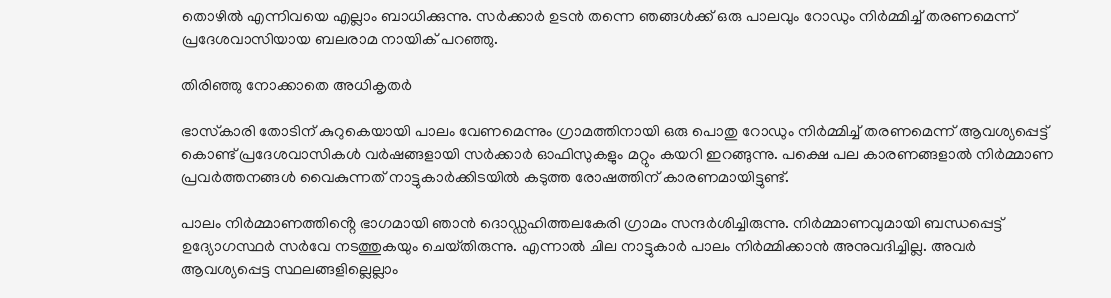തൊഴിൽ എന്നിവയെ എല്ലാം ബാധിക്കുന്നു. സർക്കാർ ഉടൻ തന്നെ ഞങ്ങൾക്ക് ഒരു പാലവും റോഡും നിർമ്മിച്ച് തരണമെന്ന് പ്രദേശവാസിയായ ബലരാമ നായിക് പറഞ്ഞു.

തിരിഞ്ഞു നോക്കാതെ അധികൃതർ

ഭാസ്‌കാരി തോടിന് കുറുകെയായി പാലം വേണമെന്നും ഗ്രാമത്തിനായി ഒരു പൊതു റോഡും നിർമ്മിച്ച് തരണമെന്ന് ആവശ്യപ്പെട്ട് കൊണ്ട് പ്രദേശവാസികൾ വർഷങ്ങളായി സർക്കാർ ഓഫിസുകളും മറ്റും കയറി ഇറങ്ങുന്നു. പക്ഷെ പല കാരണങ്ങളാൽ നിർമ്മാണ പ്രവർത്തനങ്ങൾ വൈകുന്നത് നാട്ടുകാർക്കിടയിൽ കടുത്ത രോഷത്തിന് കാരണമായിട്ടുണ്ട്.

പാലം നിർമ്മാണത്തിൻ്റെ ഭാഗമായി ഞാൻ ദൊഡ്ഡഹിത്തലകേരി ഗ്രാമം സന്ദർശിച്ചിരുന്നു. നിർമ്മാണവുമായി ബന്ധപ്പെട്ട് ഉദ്യോഗസ്ഥർ സർവേ നടത്തുകയും ചെയ്‌തിരുന്നു. എന്നാൽ ചില നാട്ടുകാർ പാലം നിർമ്മിക്കാൻ അനുവദിച്ചില്ല. അവർ ആവശ്യപ്പെട്ട സ്ഥലങ്ങളില്ലെല്ലാം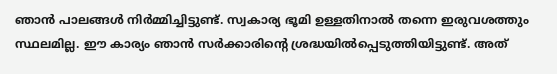ഞാൻ പാലങ്ങൾ നിർമ്മിച്ചിട്ടുണ്ട്. സ്വകാര്യ ഭൂമി ഉള്ളതിനാൽ തന്നെ ഇരുവശത്തും സ്ഥലമില്ല. ഈ കാര്യം ഞാൻ സർക്കാരിൻ്റെ ശ്രദ്ധയിൽപ്പെടുത്തിയിട്ടുണ്ട്. അത്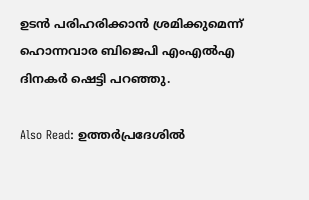ഉടൻ പരിഹരിക്കാൻ ശ്രമിക്കുമെന്ന് ഹൊന്നവാര ബിജെപി എംഎൽഎ ദിനകർ ഷെട്ടി പറഞ്ഞു.

Also Read: ഉത്തർപ്രദേശിൽ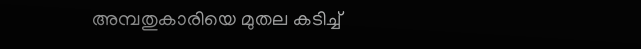അമ്പതുകാരിയെ മുതല കടിച്ച്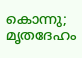കൊന്നു; മൃതദേഹം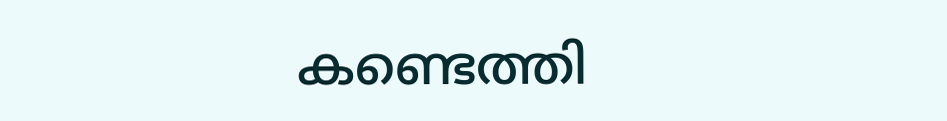കണ്ടെത്തി